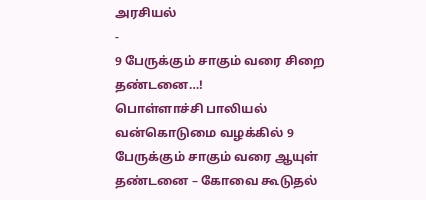அரசியல்
-
9 பேருக்கும் சாகும் வரை சிறை தண்டனை…!
பொள்ளாச்சி பாலியல் வன்கொடுமை வழக்கில் 9 பேருக்கும் சாகும் வரை ஆயுள் தண்டனை – கோவை கூடுதல்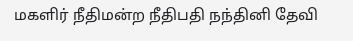மகளிர் நீதிமன்ற நீதிபதி நந்தினி தேவி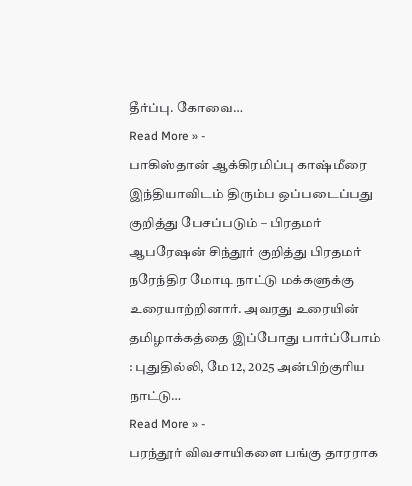தீர்ப்பு. கோவை…
Read More » -
பாகிஸ்தான் ஆக்கிரமிப்பு காஷ்மீரை இந்தியாவிடம் திரும்ப ஒப்படைப்பது குறித்து பேசப்படும் – பிரதமர்
ஆபரேஷன் சிந்தூர் குறித்து பிரதமர் நரேந்திர மோடி நாட்டு மக்களுக்கு உரையாற்றினார். அவரது உரையின் தமிழாக்கத்தை இப்போது பார்ப்போம் : புதுதில்லி, மே 12, 2025 அன்பிற்குரிய நாட்டு…
Read More » -
பரந்தூர் விவசாயிகளை பங்கு தாரராக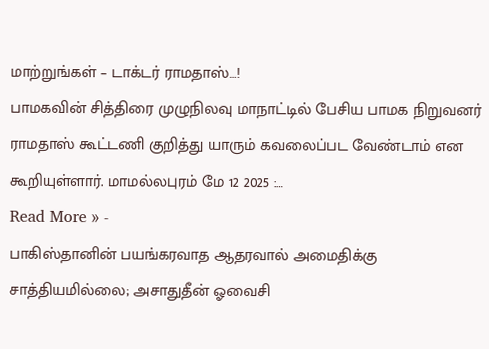மாற்றுங்கள் – டாக்டர் ராமதாஸ்…!
பாமகவின் சித்திரை முழுநிலவு மாநாட்டில் பேசிய பாமக நிறுவனர் ராமதாஸ் கூட்டணி குறித்து யாரும் கவலைப்பட வேண்டாம் என கூறியுள்ளார். மாமல்லபுரம் மே 12 2025 :…
Read More » -
பாகிஸ்தானின் பயங்கரவாத ஆதரவால் அமைதிக்கு சாத்தியமில்லை; அசாதுதீன் ஓவைசி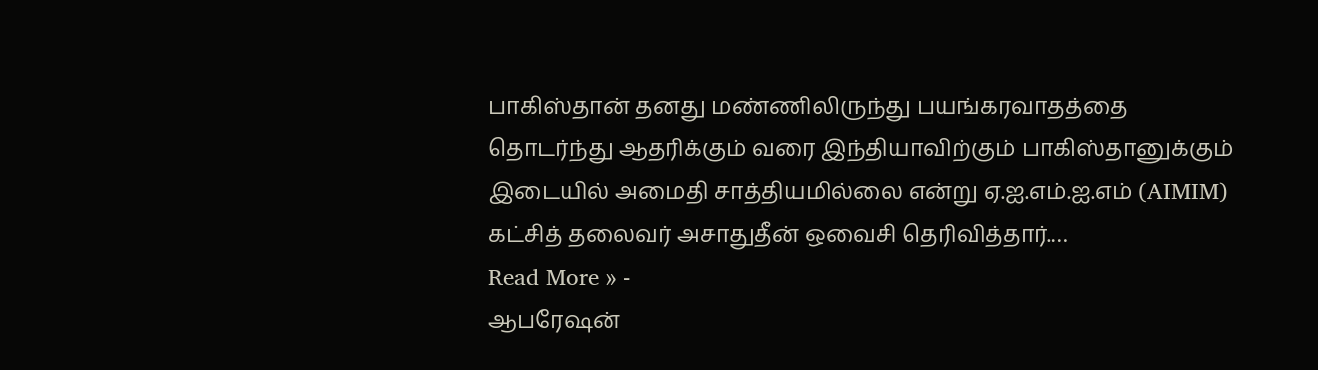பாகிஸ்தான் தனது மண்ணிலிருந்து பயங்கரவாதத்தை தொடர்ந்து ஆதரிக்கும் வரை இந்தியாவிற்கும் பாகிஸ்தானுக்கும் இடையில் அமைதி சாத்தியமில்லை என்று ஏ.ஐ.எம்.ஐ.எம் (AIMIM) கட்சித் தலைவர் அசாதுதீன் ஒவைசி தெரிவித்தார்.…
Read More » -
ஆபரேஷன்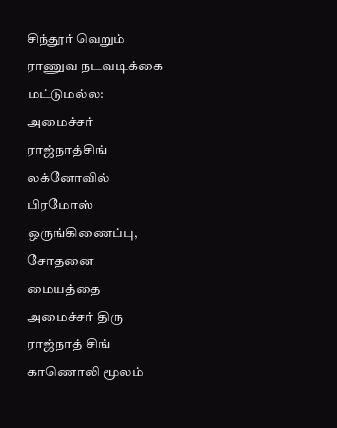சிந்தூர் வெறும் ராணுவ நடவடிக்கை மட்டுமல்ல: அமைச்சர் ராஜ்நாத்சிங்
லக்னோவில் பிரமோஸ் ஒருங்கிணைப்பு, சோதனை மையத்தை அமைச்சர் திரு ராஜ்நாத் சிங் காணொலி மூலம்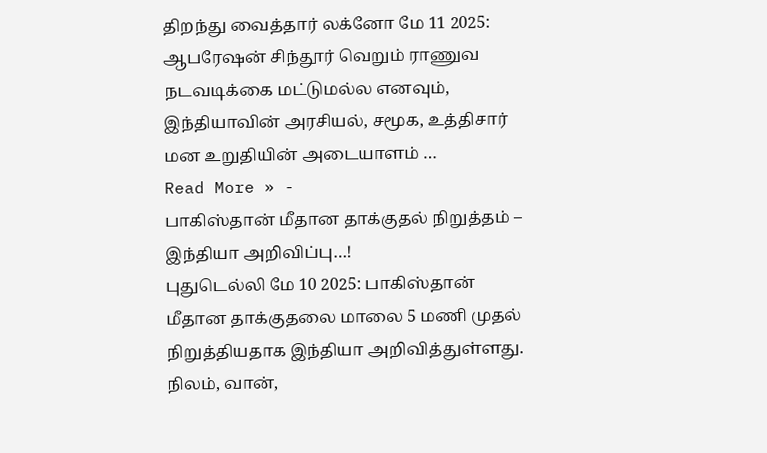திறந்து வைத்தார் லக்னோ மே 11 2025: ஆபரேஷன் சிந்தூர் வெறும் ராணுவ நடவடிக்கை மட்டுமல்ல எனவும், இந்தியாவின் அரசியல், சமூக, உத்திசார் மன உறுதியின் அடையாளம் …
Read More » -
பாகிஸ்தான் மீதான தாக்குதல் நிறுத்தம் – இந்தியா அறிவிப்பு…!
புதுடெல்லி மே 10 2025: பாகிஸ்தான் மீதான தாக்குதலை மாலை 5 மணி முதல் நிறுத்தியதாக இந்தியா அறிவித்துள்ளது. நிலம், வான்,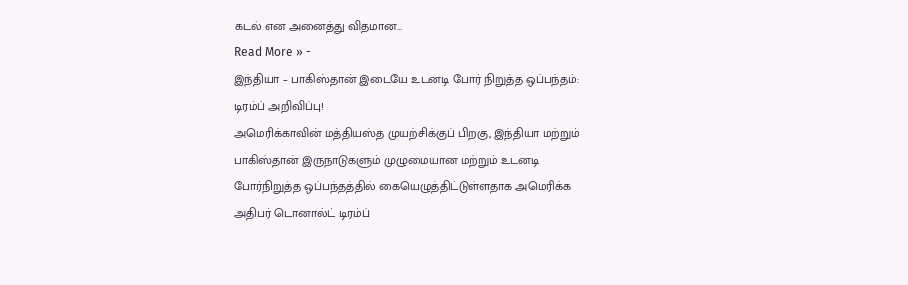கடல் என அனைத்து விதமான…
Read More » -
இந்தியா – பாகிஸ்தான் இடையே உடனடி போர் நிறுத்த ஒப்பந்தம்: டிரம்ப் அறிவிப்பு!
அமெரிக்காவின் மத்தியஸ்த முயற்சிக்குப் பிறகு, இந்தியா மற்றும் பாகிஸ்தான் இருநாடுகளும் முழுமையான மற்றும் உடனடி போர்நிறுத்த ஒப்பந்தத்தில் கையெழுத்திட்டுள்ளதாக அமெரிக்க அதிபர் டொனால்ட் டிரம்ப்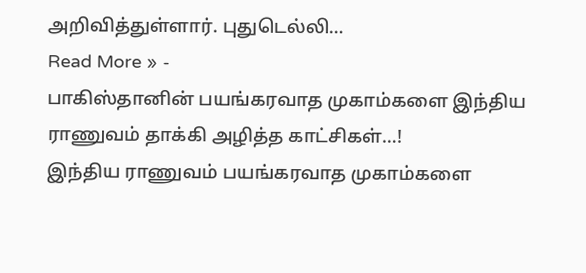அறிவித்துள்ளார். புதுடெல்லி…
Read More » -
பாகிஸ்தானின் பயங்கரவாத முகாம்களை இந்திய ராணுவம் தாக்கி அழித்த காட்சிகள்…!
இந்திய ராணுவம் பயங்கரவாத முகாம்களை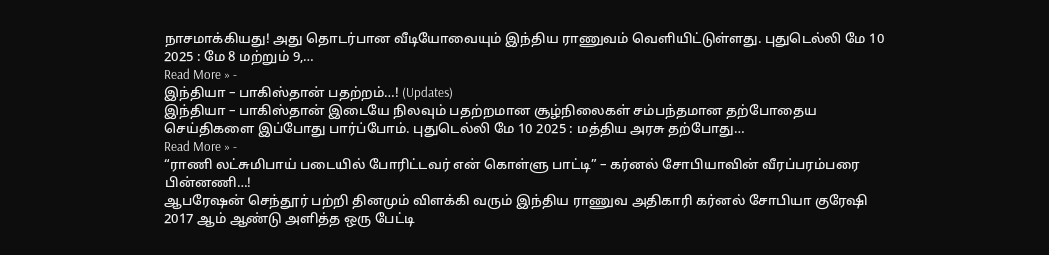நாசமாக்கியது! அது தொடர்பான வீடியோவையும் இந்திய ராணுவம் வெளியிட்டுள்ளது. புதுடெல்லி மே 10 2025 : மே 8 மற்றும் 9,…
Read More » -
இந்தியா – பாகிஸ்தான் பதற்றம்…! (Updates)
இந்தியா – பாகிஸ்தான் இடையே நிலவும் பதற்றமான சூழ்நிலைகள் சம்பந்தமான தற்போதைய செய்திகளை இப்போது பார்ப்போம். புதுடெல்லி மே 10 2025 : மத்திய அரசு தற்போது…
Read More » -
“ராணி லட்சுமிபாய் படையில் போரிட்டவர் என் கொள்ளு பாட்டி” – கர்னல் சோபியாவின் வீரப்பரம்பரை பின்னணி…!
ஆபரேஷன் செந்தூர் பற்றி தினமும் விளக்கி வரும் இந்திய ராணுவ அதிகாரி கர்னல் சோபியா குரேஷி 2017 ஆம் ஆண்டு அளித்த ஒரு பேட்டி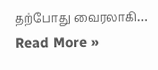தற்போது வைரலாகி…
Read More »